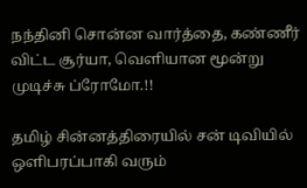நந்தினி சொன்ன வார்த்தை, கண்ணீர் விட்ட சூர்யா, வெளியான மூன்று முடிச்சு ப்ரோமோ.!!

தமிழ் சின்னத்திரையில் சன் டிவியில் ஒளிபரப்பாகி வரும்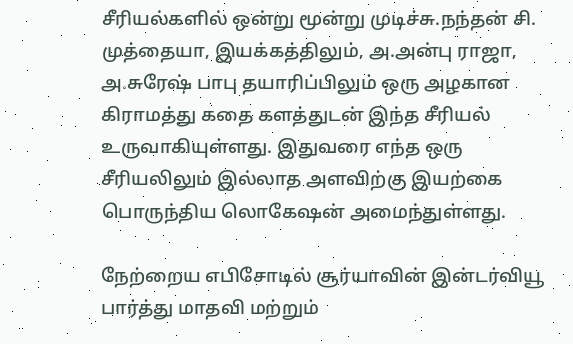சீரியல்களில் ஒன்று மூன்று முடிச்சு.நந்தன் சி. முத்தையா, இயக்கத்திலும், அ.அன்பு ராஜா, அ.சுரேஷ் பாபு தயாரிப்பிலும் ஒரு அழகான கிராமத்து கதை களத்துடன் இந்த சீரியல் உருவாகியுள்ளது. இதுவரை எந்த ஒரு சீரியலிலும் இல்லாத அளவிற்கு இயற்கை பொருந்திய லொகேஷன் அமைந்துள்ளது.

நேற்றைய எபிசோடில் சூர்யாவின் இன்டர்வியூ பார்த்து மாதவி மற்றும்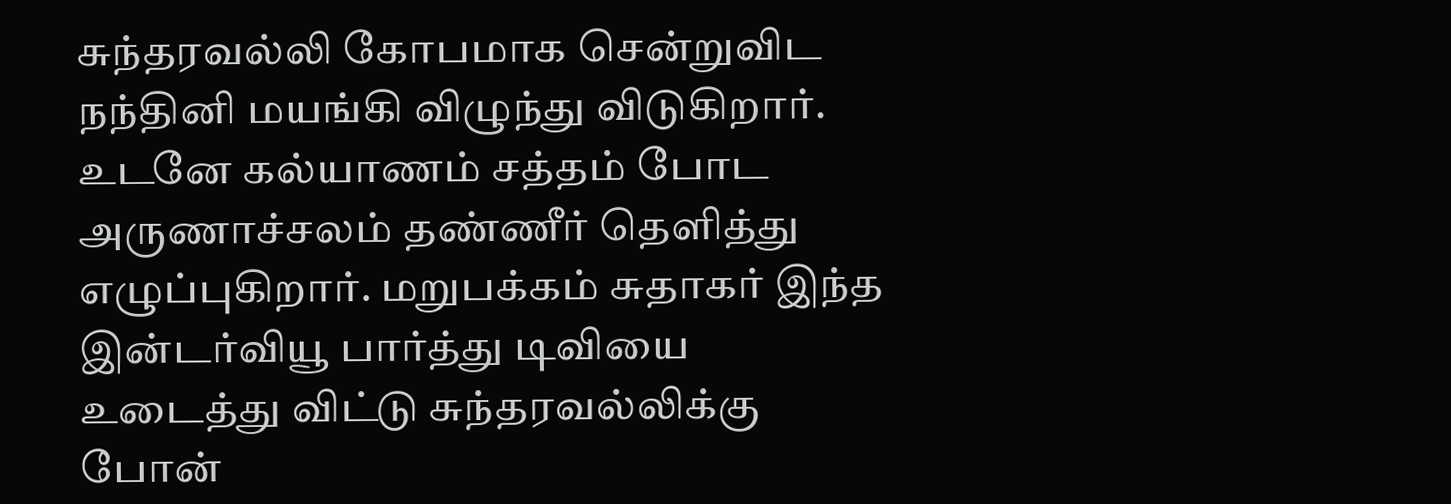சுந்தரவல்லி கோபமாக சென்றுவிட நந்தினி மயங்கி விழுந்து விடுகிறார். உடனே கல்யாணம் சத்தம் போட அருணாச்சலம் தண்ணீர் தெளித்து எழுப்புகிறார். மறுபக்கம் சுதாகர் இந்த இன்டர்வியூ பார்த்து டிவியை உடைத்து விட்டு சுந்தரவல்லிக்கு போன்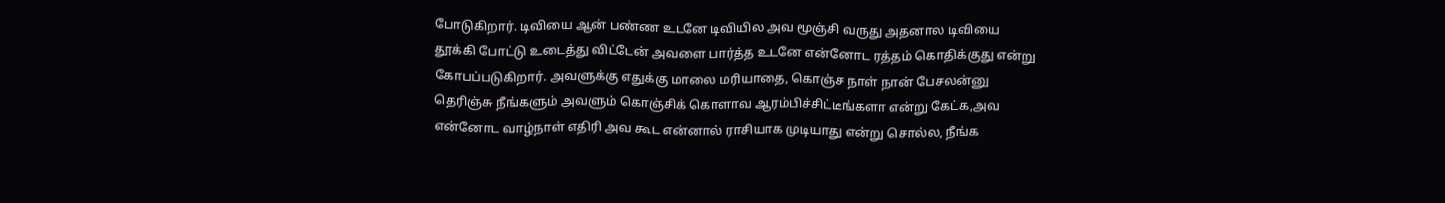போடுகிறார். டிவியை ஆன் பண்ண உடனே டிவியில அவ மூஞ்சி வருது அதனால டிவியை தூக்கி போட்டு உடைத்து விட்டேன் அவளை பார்த்த உடனே என்னோட ரத்தம் கொதிக்குது என்று கோபப்படுகிறார். அவளுக்கு எதுக்கு மாலை மரியாதை, கொஞ்ச நாள் நான் பேசலன்னு தெரிஞ்சு நீங்களும் அவளும் கொஞ்சிக் கொளாவ ஆரம்பிச்சிட்டீங்களா என்று கேட்க,அவ என்னோட வாழ்நாள் எதிரி அவ கூட என்னால் ராசியாக முடியாது என்று சொல்ல, நீங்க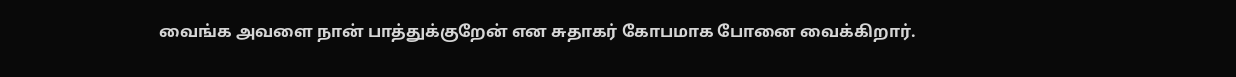வைங்க அவளை நான் பாத்துக்குறேன் என சுதாகர் கோபமாக போனை வைக்கிறார்.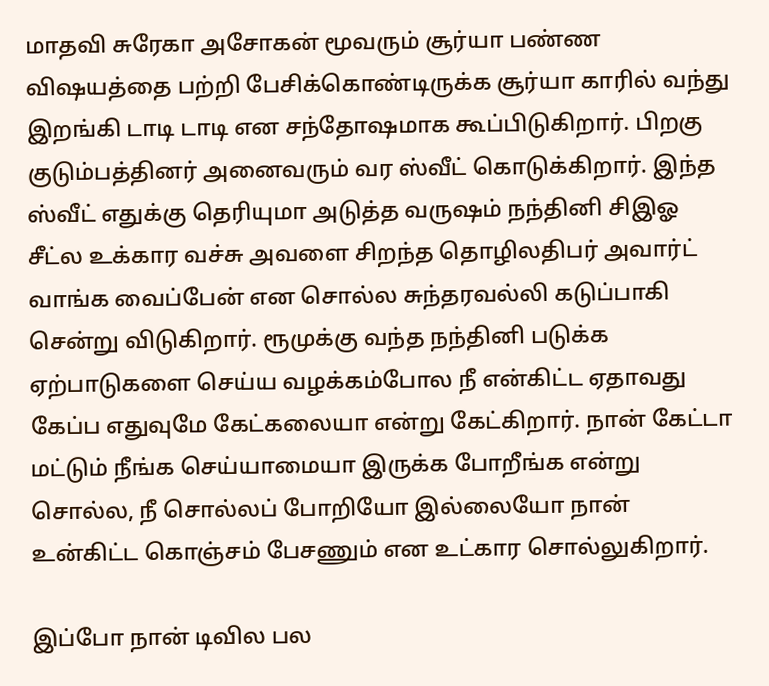மாதவி சுரேகா அசோகன் மூவரும் சூர்யா பண்ண விஷயத்தை பற்றி பேசிக்கொண்டிருக்க சூர்யா காரில் வந்து இறங்கி டாடி டாடி என சந்தோஷமாக கூப்பிடுகிறார். பிறகு குடும்பத்தினர் அனைவரும் வர ஸ்வீட் கொடுக்கிறார். இந்த ஸ்வீட் எதுக்கு தெரியுமா அடுத்த வருஷம் நந்தினி சிஇஓ சீட்ல உக்கார வச்சு அவளை சிறந்த தொழிலதிபர் அவார்ட் வாங்க வைப்பேன் என சொல்ல சுந்தரவல்லி கடுப்பாகி சென்று விடுகிறார். ரூமுக்கு வந்த நந்தினி படுக்க ஏற்பாடுகளை செய்ய வழக்கம்போல நீ என்கிட்ட ஏதாவது கேப்ப எதுவுமே கேட்கலையா என்று கேட்கிறார். நான் கேட்டா மட்டும் நீங்க செய்யாமையா இருக்க போறீங்க என்று சொல்ல, நீ சொல்லப் போறியோ இல்லையோ நான் உன்கிட்ட கொஞ்சம் பேசணும் என உட்கார சொல்லுகிறார்.

இப்போ நான் டிவில பல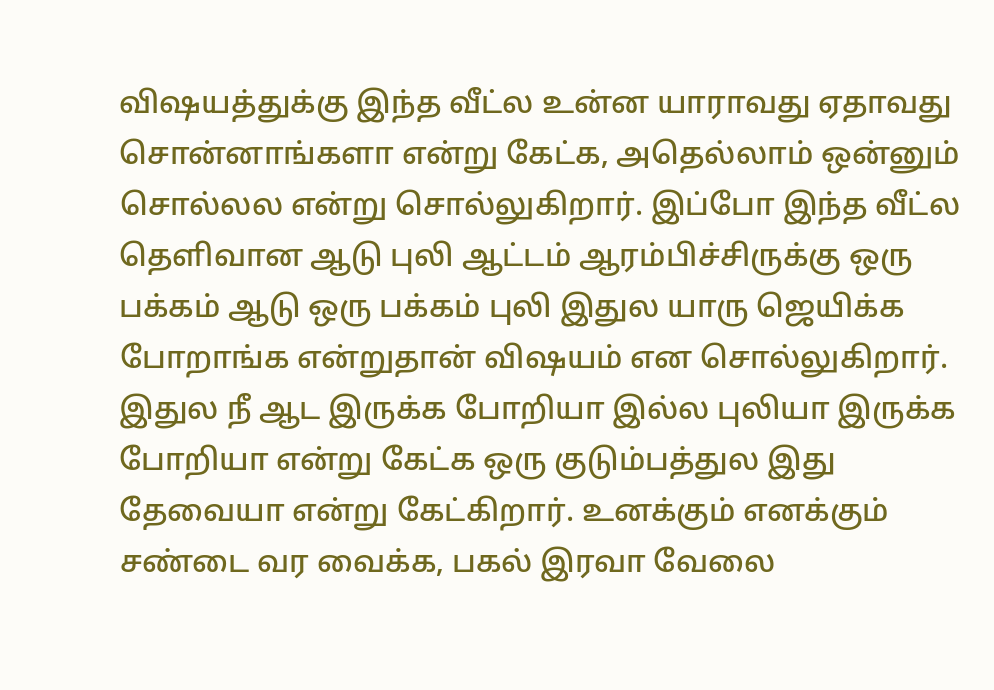விஷயத்துக்கு இந்த வீட்ல உன்ன யாராவது ஏதாவது சொன்னாங்களா என்று கேட்க, அதெல்லாம் ஒன்னும் சொல்லல என்று சொல்லுகிறார். இப்போ இந்த வீட்ல தெளிவான ஆடு புலி ஆட்டம் ஆரம்பிச்சிருக்கு ஒரு பக்கம் ஆடு ஒரு பக்கம் புலி இதுல யாரு ஜெயிக்க போறாங்க என்றுதான் விஷயம் என சொல்லுகிறார். இதுல நீ ஆட இருக்க போறியா இல்ல புலியா இருக்க போறியா என்று கேட்க ஒரு குடும்பத்துல இது தேவையா என்று கேட்கிறார். உனக்கும் எனக்கும் சண்டை வர வைக்க, பகல் இரவா வேலை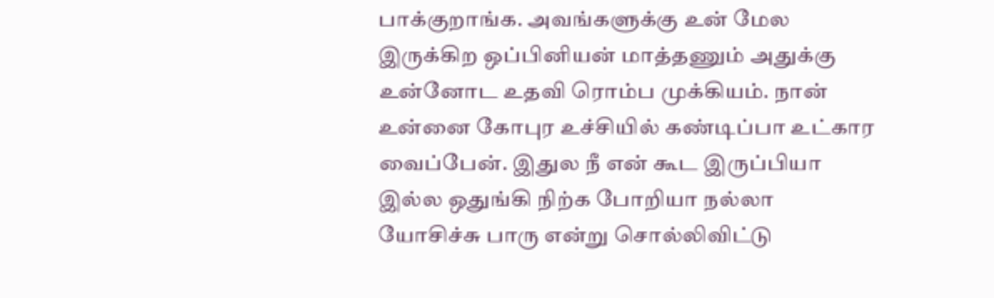பாக்குறாங்க. அவங்களுக்கு உன் மேல இருக்கிற ஒப்பினியன் மாத்தணும் அதுக்கு உன்னோட உதவி ரொம்ப முக்கியம். நான் உன்னை கோபுர உச்சியில் கண்டிப்பா உட்கார வைப்பேன். இதுல நீ என் கூட இருப்பியா இல்ல ஒதுங்கி நிற்க போறியா நல்லா யோசிச்சு பாரு என்று சொல்லிவிட்டு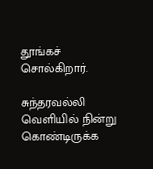தூங்கச் சொல்கிறார்.

சுந்தரவல்லி வெளியில் நின்று கொண்டிருக்க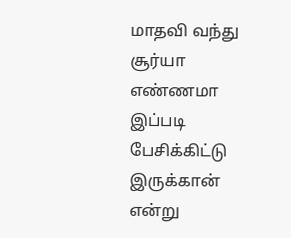மாதவி வந்து சூர்யா எண்ணமா இப்படி பேசிக்கிட்டு இருக்கான் என்று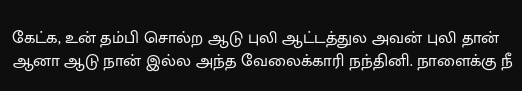கேட்க, உன் தம்பி சொல்ற ஆடு புலி ஆட்டத்துல அவன் புலி தான் ஆனா ஆடு நான் இல்ல அந்த வேலைக்காரி நந்தினி. நாளைக்கு நீ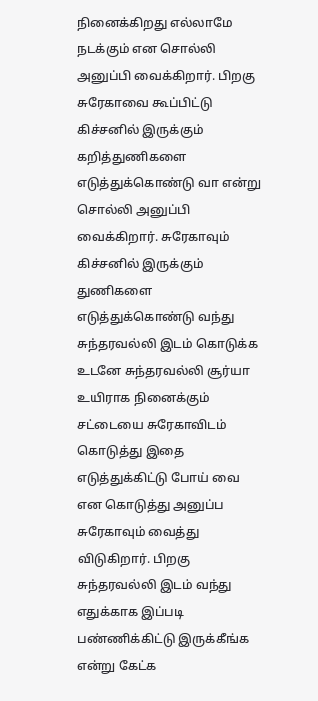நினைக்கிறது எல்லாமே நடக்கும் என சொல்லி அனுப்பி வைக்கிறார். பிறகு சுரேகாவை கூப்பிட்டு கிச்சனில் இருக்கும் கறித்துணிகளை எடுத்துக்கொண்டு வா என்று சொல்லி அனுப்பி வைக்கிறார். சுரேகாவும் கிச்சனில் இருக்கும் துணிகளை எடுத்துக்கொண்டு வந்து சுந்தரவல்லி இடம் கொடுக்க உடனே சுந்தரவல்லி சூர்யா உயிராக நினைக்கும் சட்டையை சுரேகாவிடம் கொடுத்து இதை எடுத்துக்கிட்டு போய் வை என கொடுத்து அனுப்ப சுரேகாவும் வைத்து விடுகிறார். பிறகு சுந்தரவல்லி இடம் வந்து எதுக்காக இப்படி பண்ணிக்கிட்டு இருக்கீங்க என்று கேட்க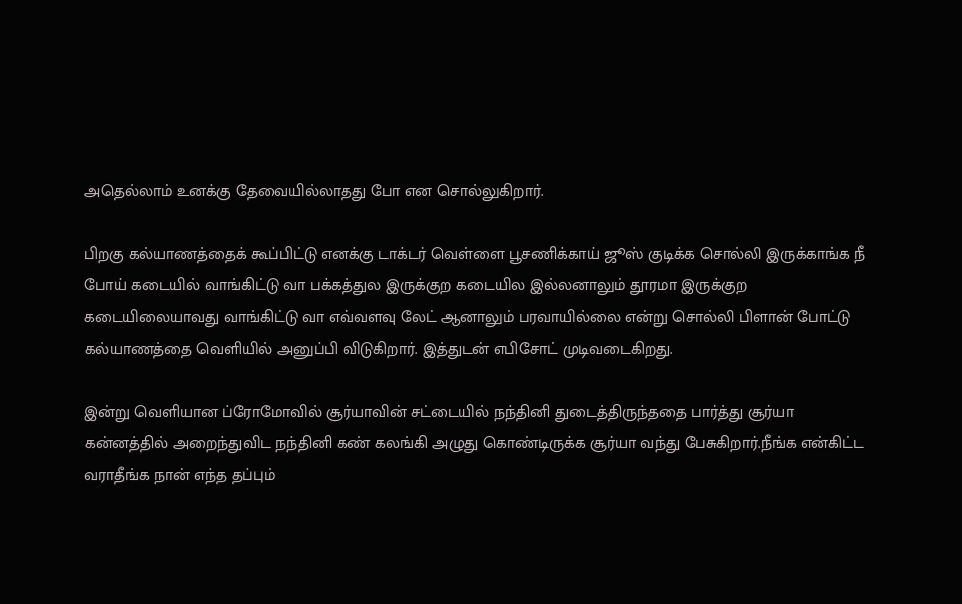அதெல்லாம் உனக்கு தேவையில்லாதது போ என சொல்லுகிறார்.

பிறகு கல்யாணத்தைக் கூப்பிட்டு எனக்கு டாக்டர் வெள்ளை பூசணிக்காய் ஜூஸ் குடிக்க சொல்லி இருக்காங்க நீ போய் கடையில் வாங்கிட்டு வா பக்கத்துல இருக்குற கடையில இல்லனாலும் தூரமா இருக்குற கடையிலையாவது வாங்கிட்டு வா எவ்வளவு லேட் ஆனாலும் பரவாயில்லை என்று சொல்லி பிளான் போட்டு கல்யாணத்தை வெளியில் அனுப்பி விடுகிறார். இத்துடன் எபிசோட் முடிவடைகிறது.

இன்று வெளியான ப்ரோமோவில் சூர்யாவின் சட்டையில் நந்தினி துடைத்திருந்ததை பார்த்து சூர்யா கன்னத்தில் அறைந்துவிட நந்தினி கண் கலங்கி அழுது கொண்டிருக்க சூர்யா வந்து பேசுகிறார்.நீங்க என்கிட்ட வராதீங்க நான் எந்த தப்பும்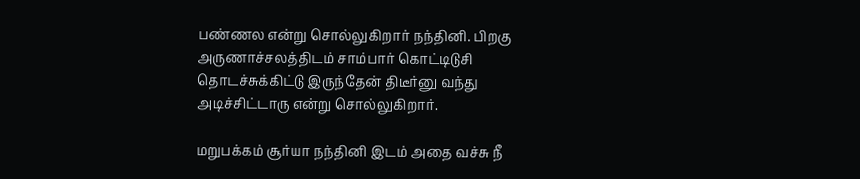பண்ணல என்று சொல்லுகிறார் நந்தினி. பிறகு அருணாச்சலத்திடம் சாம்பார் கொட்டிடுசி தொடச்சுக்கிட்டு இருந்தேன் திடீர்னு வந்து அடிச்சிட்டாரு என்று சொல்லுகிறார்.

மறுபக்கம் சூர்யா நந்தினி இடம் அதை வச்சு நீ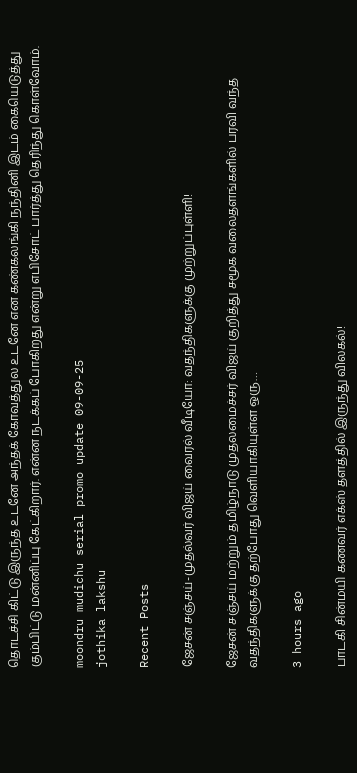தொடச்சி கிட்டு இருந்த உடனே அந்தக் கோவத்துல உடனே என கண்கலங்கி நந்தினி இடம் கையெடுத்து கும்பிட்டு மன்னிப்பு கேட்கிறார். என்ன நடக்கப் போகிறது என்று எபிசோட் பார்த்து தெரிந்து கொள்வோம்.

moondru mudichu serial promo update 09-09-25
jothika lakshu

Recent Posts

ஜேசன் சஞ்சய்-முதல்வர் விஜய் வைரல் வீடியோ: வதந்திகளுக்கு முற்றுப்புள்ளி!

ஜேசன் சஞ்சய் மற்றும் தமிழ்நாடு முதலமைச்சர் விஜய் குறித்து சமூக வலைதளங்களில் பரவி வந்த வதந்திகளுக்கு தற்போது வெளியாகியுள்ள ஒரு…

3 hours ago

பாடகி சின்மயி கணவர் எக்ஸ் தளத்தில் இருந்து விலகல்!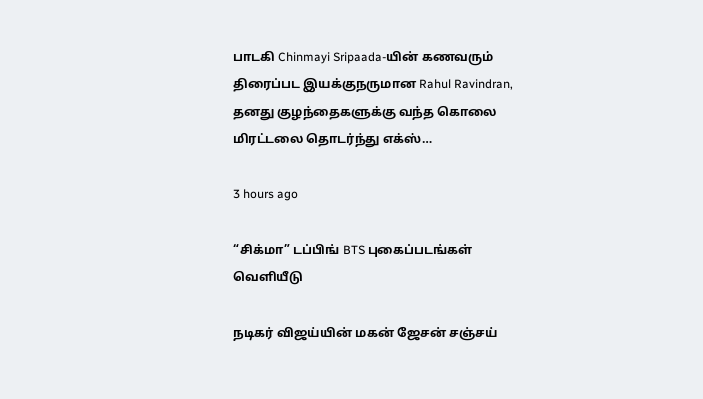பாடகி Chinmayi Sripaada-யின் கணவரும் திரைப்பட இயக்குநருமான Rahul Ravindran, தனது குழந்தைகளுக்கு வந்த கொலை மிரட்டலை தொடர்ந்து எக்ஸ்…

3 hours ago

“சிக்மா” டப்பிங் BTS புகைப்படங்கள் வெளியீடு

நடிகர் விஜய்யின் மகன் ஜேசன் சஞ்சய்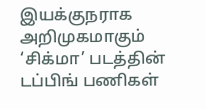இயக்குநராக அறிமுகமாகும் ‘சிக்மா’ படத்தின் டப்பிங் பணிகள்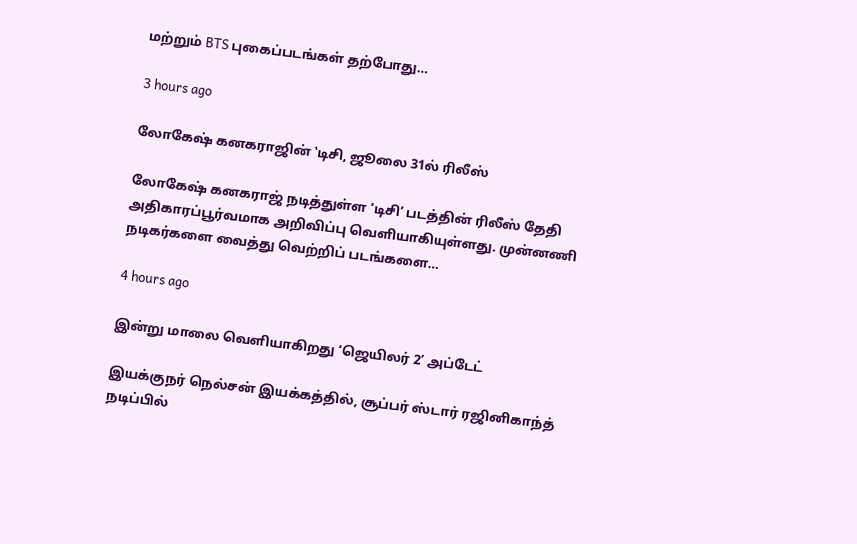மற்றும் BTS புகைப்படங்கள் தற்போது…

3 hours ago

லோகேஷ் கனகராஜின் ‛டிசி, ஜூலை 31ல் ரிலீஸ்

லோகேஷ் கனகராஜ் நடித்துள்ள ‘டிசி’ படத்தின் ரிலீஸ் தேதி அதிகாரப்பூர்வமாக அறிவிப்பு வெளியாகியுள்ளது. முன்னணி நடிகர்களை வைத்து வெற்றிப் படங்களை…

4 hours ago

இன்று மாலை வெளியாகிறது ‘ஜெயிலர் 2’ அப்டேட்

இயக்குநர் நெல்சன் இயக்கத்தில், சூப்பர் ஸ்டார் ரஜினிகாந்த் நடிப்பில்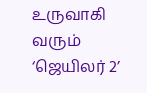உருவாகி வரும் ‘ஜெயிலர் 2’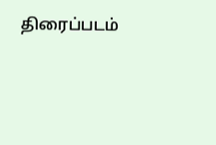திரைப்படம்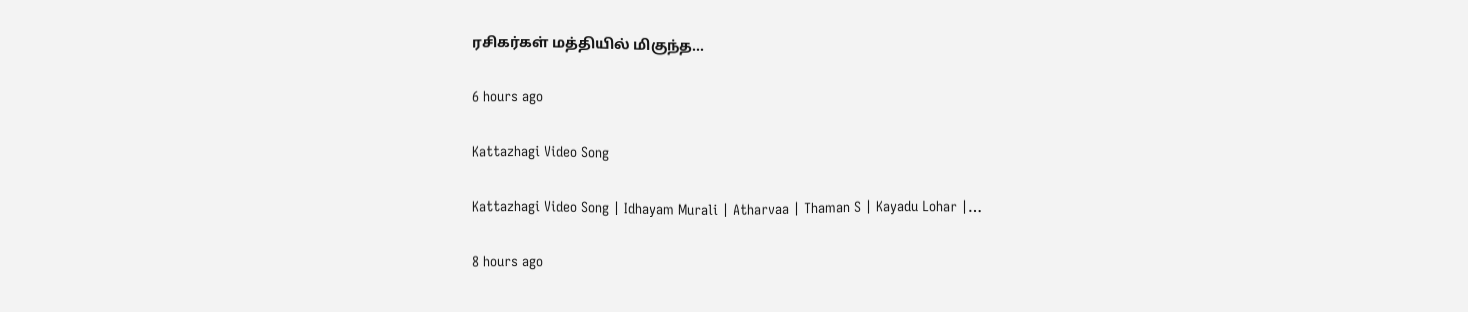ரசிகர்கள் மத்தியில் மிகுந்த…

6 hours ago

Kattazhagi Video Song

Kattazhagi Video Song | Idhayam Murali | Atharvaa | Thaman S | Kayadu Lohar |…

8 hours ago